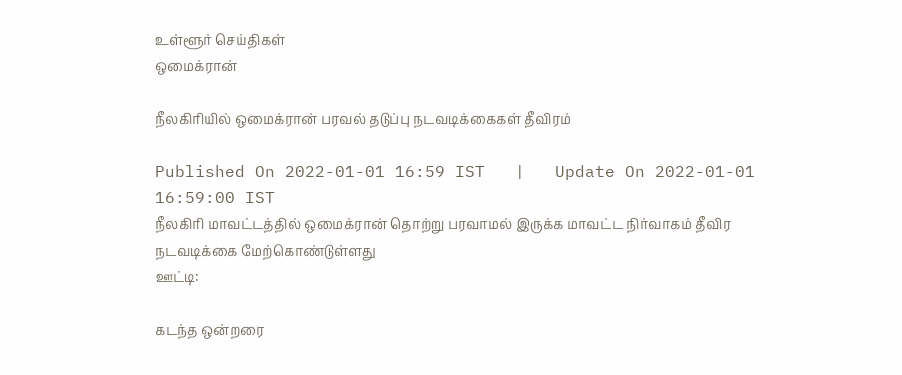உள்ளூர் செய்திகள்
ஒமைக்ரான்

நீலகிரியில் ஒமைக்ரான் பரவல் தடுப்பு நடவடிக்கைகள் தீவிரம்

Published On 2022-01-01 16:59 IST   |   Update On 2022-01-01 16:59:00 IST
நீலகிரி மாவட்டத்தில் ஒமைக்ரான் தொற்று பரவாமல் இருக்க மாவட்ட நிர்வாகம் தீவிர நடவடிக்கை மேற்கொண்டுள்ளது
ஊட்டி:

கடந்த ஒன்றரை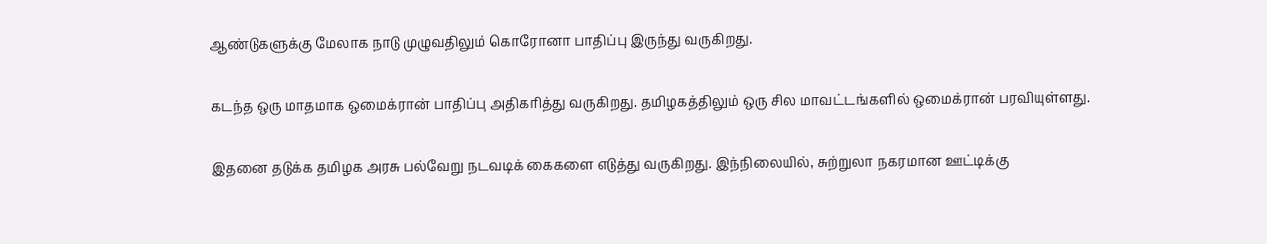ஆண்டுகளுக்கு மேலாக நாடு முழுவதிலும் கொரோனா பாதிப்பு இருந்து வருகிறது.

கடந்த ஒரு மாதமாக ஒமைக்ரான் பாதிப்பு அதிகரித்து வருகிறது. தமிழகத்திலும் ஒரு சில மாவட்டங்களில் ஒமைக்ரான் பரவியுள்ளது.

இதனை தடுக்க தமிழக அரசு பல்வேறு நடவடிக் கைகளை எடுத்து வருகிறது. இந்நிலையில், சுற்றுலா நகரமான ஊட்டிக்கு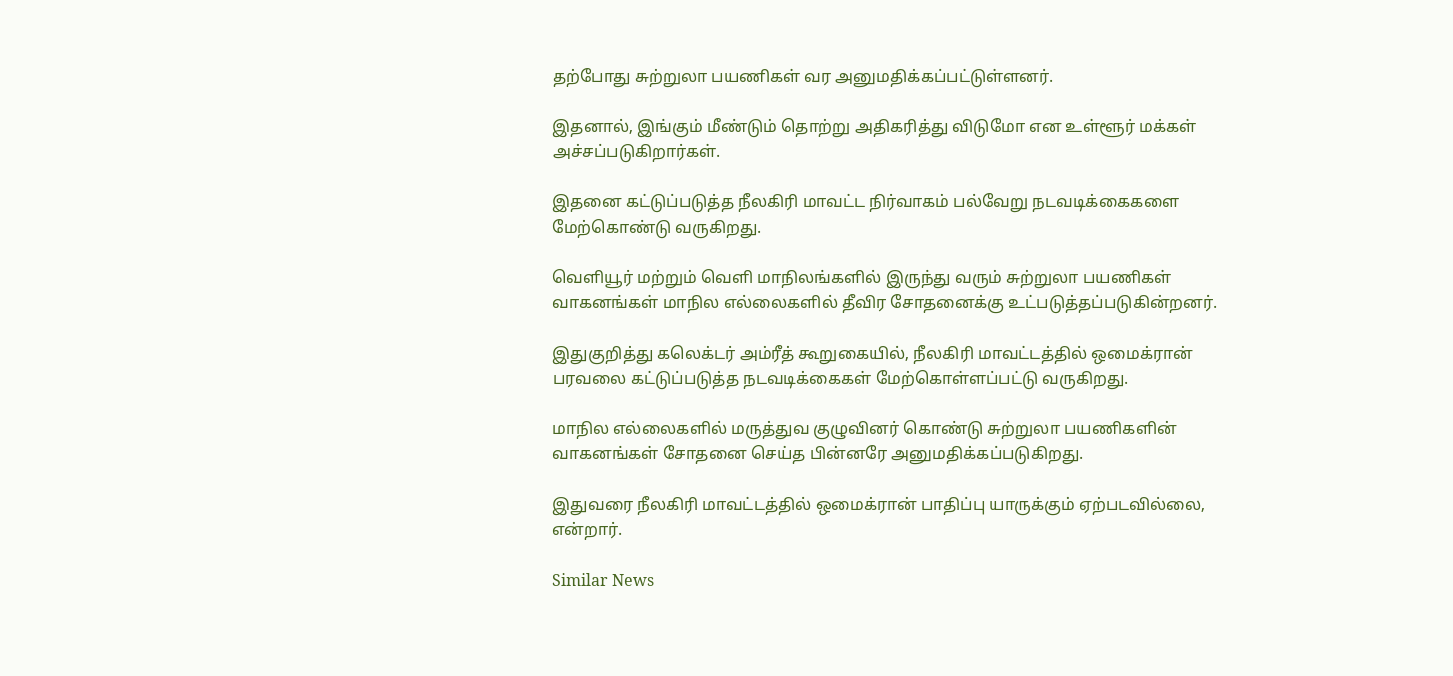தற்போது சுற்றுலா பயணிகள் வர அனுமதிக்கப்பட்டுள்ளனர்.

இதனால், இங்கும் மீண்டும் தொற்று அதிகரித்து விடுமோ என உள்ளூர் மக்கள் அச்சப்படுகிறார்கள்.

இதனை கட்டுப்படுத்த நீலகிரி மாவட்ட நிர்வாகம் பல்வேறு நடவடிக்கைகளை மேற்கொண்டு வருகிறது.

வெளியூர் மற்றும் வெளி மாநிலங்களில் இருந்து வரும் சுற்றுலா பயணிகள் வாகனங்கள் மாநில எல்லைகளில் தீவிர சோதனைக்கு உட்படுத்தப்படுகின்றனர்.

இதுகுறித்து கலெக்டர் அம்ரீத் கூறுகையில், நீலகிரி மாவட்டத்தில் ஒமைக்ரான் பரவலை கட்டுப்படுத்த நடவடிக்கைகள் மேற்கொள்ளப்பட்டு வருகிறது.

மாநில எல்லைகளில் மருத்துவ குழுவினர் கொண்டு சுற்றுலா பயணிகளின் வாகனங்கள் சோதனை செய்த பின்னரே அனுமதிக்கப்படுகிறது.

இதுவரை நீலகிரி மாவட்டத்தில் ஒமைக்ரான் பாதிப்பு யாருக்கும் ஏற்படவில்லை, என்றார்.

Similar News